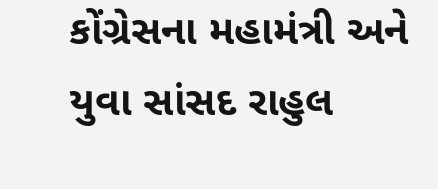કોંગ્રેસના મહામંત્રી અને યુવા સાંસદ રાહુલ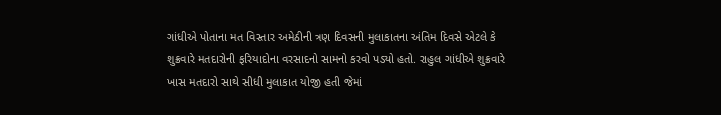ગાંધીએ પોતાના મત વિસ્તાર અમેઠીની ત્રણ દિવસની મુલાકાતના અંતિમ દિવસે એટલે કે શુક્રવારે મતદારોની ફરિયાદોના વરસાદનો સામનો કરવો પડ્યો હતો. રાહુલ ગાંધીએ શુક્રવારે ખાસ મતદારો સાથે સીધી મુલાકાત યોજી હતી જેમાં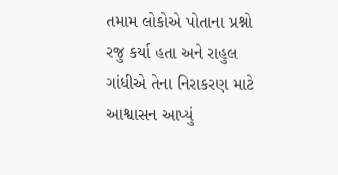તમામ લોકોએ પોતાના પ્રશ્નો રજુ કર્યા હતા અને રાહુલ ગાંધીએ તેના નિરાકરણ માટે આશ્વાસન આપ્યું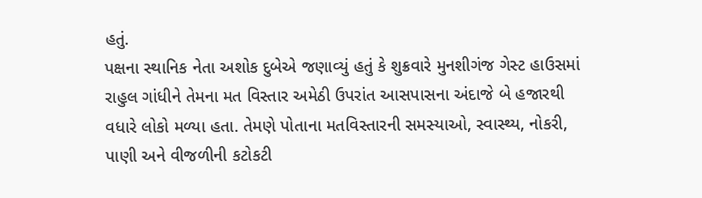હતું.
પક્ષના સ્થાનિક નેતા અશોક દુબેએ જણાવ્યું હતું કે શુક્રવારે મુનશીગંજ ગેસ્ટ હાઉસમાં રાહુલ ગાંધીને તેમના મત વિસ્તાર અમેઠી ઉપરાંત આસપાસના અંદાજે બે હજારથી વધારે લોકો મળ્યા હતા. તેમણે પોતાના મતવિસ્તારની સમસ્યાઓ, સ્વાસ્થ્ય, નોકરી, પાણી અને વીજળીની કટોકટી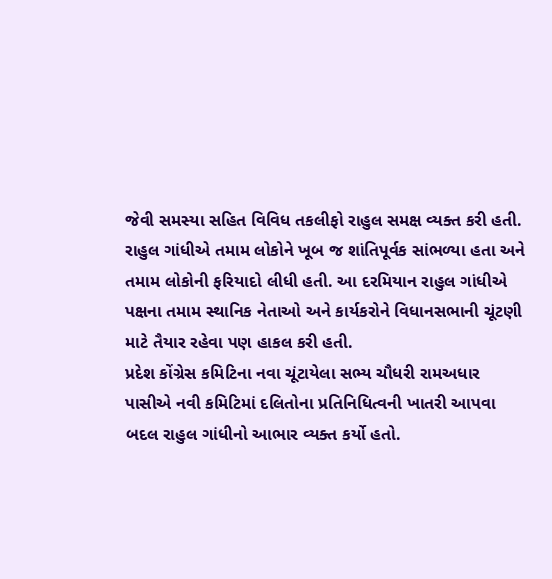જેવી સમસ્યા સહિત વિવિધ તકલીફો રાહુલ સમક્ષ વ્યક્ત કરી હતી.
રાહુલ ગાંધીએ તમામ લોકોને ખૂબ જ શાંતિપૂર્વક સાંભળ્યા હતા અને તમામ લોકોની ફરિયાદો લીધી હતી. આ દરમિયાન રાહુલ ગાંધીએ પક્ષના તમામ સ્થાનિક નેતાઓ અને કાર્યકરોને વિધાનસભાની ચૂંટણી માટે તૈયાર રહેવા પણ હાકલ કરી હતી.
પ્રદેશ કોંગ્રેસ કમિટિના નવા ચૂંટાયેલા સભ્ય ચૌધરી રામઅધાર પાસીએ નવી કમિટિમાં દલિતોના પ્રતિનિધિત્વની ખાતરી આપવા બદલ રાહુલ ગાંધીનો આભાર વ્યક્ત કર્યો હતો.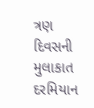ત્રણ દિવસની મુલાકાત દરમિયાન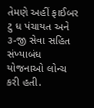તેમણે અહીં ફાઈબર ટુ ધ પંચાયત અને ૩-જી સેવા સહિત સંખ્યાબંધ યોજનાઓ લોન્ચ કરી હતી.